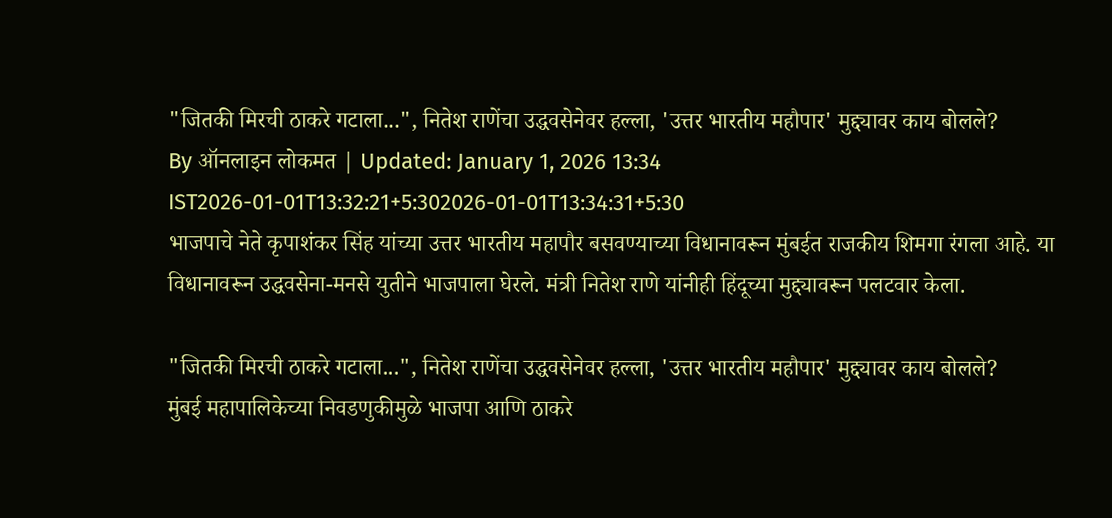"जितकी मिरची ठाकरे गटाला...", नितेश राणेंचा उद्धवसेनेवर हल्ला, 'उत्तर भारतीय महौपार' मुद्द्यावर काय बोलले?
By ऑनलाइन लोकमत | Updated: January 1, 2026 13:34 IST2026-01-01T13:32:21+5:302026-01-01T13:34:31+5:30
भाजपाचे नेते कृपाशंकर सिंह यांच्या उत्तर भारतीय महापौर बसवण्याच्या विधानावरून मुंबईत राजकीय शिमगा रंगला आहे. या विधानावरून उद्धवसेना-मनसे युतीने भाजपाला घेरले. मंत्री नितेश राणे यांनीही हिंदूच्या मुद्द्यावरून पलटवार केला.

"जितकी मिरची ठाकरे गटाला...", नितेश राणेंचा उद्धवसेनेवर हल्ला, 'उत्तर भारतीय महौपार' मुद्द्यावर काय बोलले?
मुंबई महापालिकेच्या निवडणुकीमुळे भाजपा आणि ठाकरे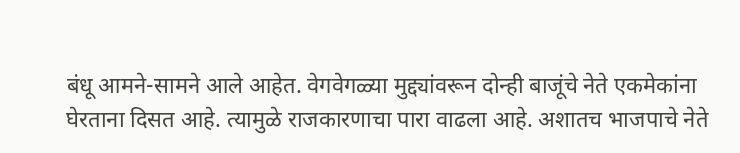बंधू आमने-सामने आले आहेत. वेगवेगळ्या मुद्द्यांवरून दोन्ही बाजूंचे नेते एकमेकांना घेरताना दिसत आहे. त्यामुळे राजकारणाचा पारा वाढला आहे. अशातच भाजपाचे नेते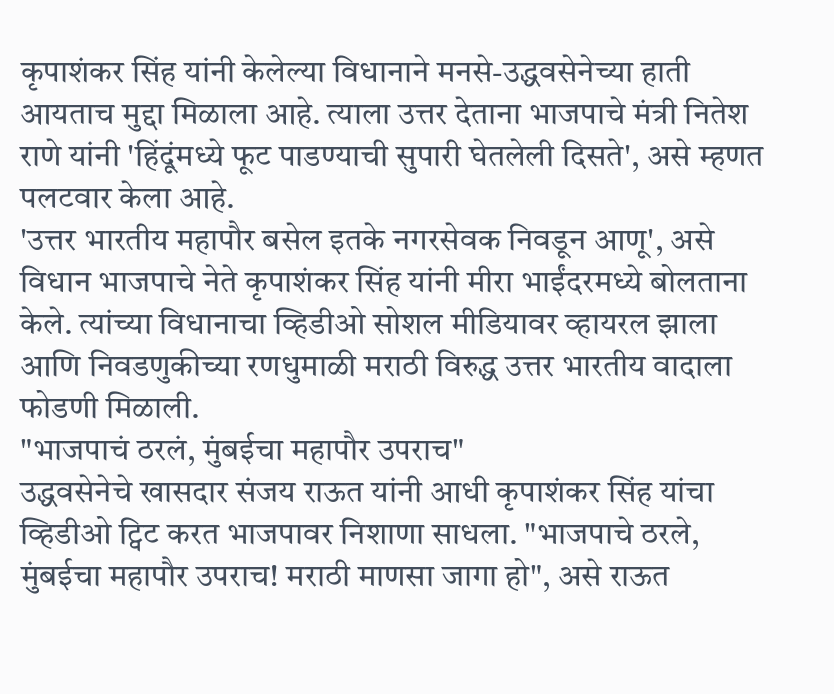कृपाशंकर सिंह यांनी केलेल्या विधानाने मनसे-उद्धवसेनेच्या हाती आयताच मुद्दा मिळाला आहे. त्याला उत्तर देताना भाजपाचे मंत्री नितेश राणे यांनी 'हिंदूंमध्ये फूट पाडण्याची सुपारी घेतलेली दिसते', असे म्हणत पलटवार केला आहे.
'उत्तर भारतीय महापौर बसेल इतके नगरसेवक निवडून आणू', असे विधान भाजपाचे नेते कृपाशंकर सिंह यांनी मीरा भाईंदरमध्ये बोलताना केले. त्यांच्या विधानाचा व्हिडीओ सोशल मीडियावर व्हायरल झाला आणि निवडणुकीच्या रणधुमाळी मराठी विरुद्ध उत्तर भारतीय वादाला फोडणी मिळाली.
"भाजपाचं ठरलं, मुंबईचा महापौर उपराच"
उद्धवसेनेचे खासदार संजय राऊत यांनी आधी कृपाशंकर सिंह यांचा व्हिडीओ ट्विट करत भाजपावर निशाणा साधला. "भाजपाचे ठरले, मुंबईचा महापौर उपराच! मराठी माणसा जागा हो", असे राऊत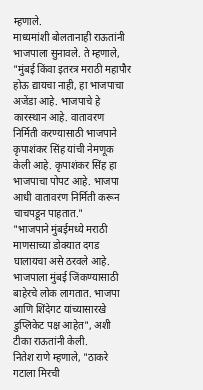म्हणाले.
माध्यमांशी बोलतानाही राऊतांनी भाजपाला सुनावले. ते म्हणाले, "मुंबई किंवा इतरत्र मराठी महापौर होऊ द्यायचा नाही, हा भाजपाचा अजेंडा आहे. भाजपाचे हे कारस्थान आहे. वातावरण निर्मिती करण्यासाठी भाजपाने कृपाशंकर सिंह यांची नेमणूक केली आहे. कृपाशंकर सिंह हा भाजपाचा पोपट आहे. भाजपा आधी वातावरण निर्मिती करून चाचपडून पाहतात."
"भाजपाने मुंबईमध्ये मराठी माणसाच्या डोक्यात दगड घालायचा असे ठरवले आहे. भाजपाला मुंबई जिंकण्यासाठी बाहेरचे लोक लागतात. भाजपा आणि शिंदेगट यांच्यासारखे डुप्लिकेट पक्ष आहेत", अशी टीका राऊतांनी केली.
नितेश राणे म्हणाले, "ठाकरे गटाला मिरची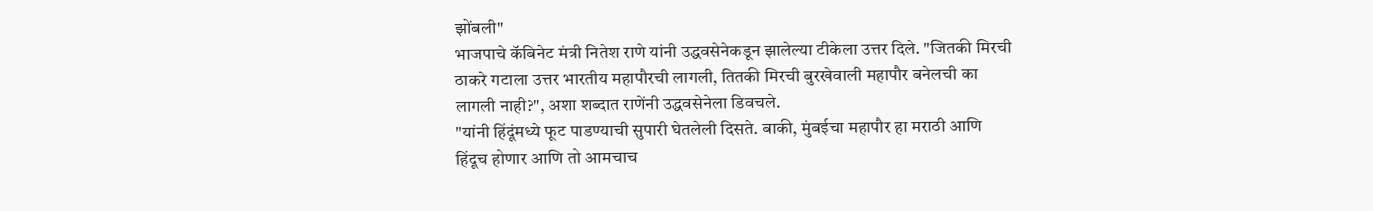झोंबली"
भाजपाचे कॅबिनेट मंत्री नितेश राणे यांनी उद्धवसेनेकडून झालेल्या टीकेला उत्तर दिले. "जितकी मिरची ठाकरे गटाला उत्तर भारतीय महापौरची लागली, तितकी मिरची बुरखेवाली महापौर बनेलची का लागली नाही?", अशा शब्दात राणेंनी उद्धवसेनेला डिवचले.
"यांनी हिंदूंमध्ये फूट पाडण्याची सुपारी घेतलेली दिसते. बाकी, मुंबईचा महापौर हा मराठी आणि हिंदूच होणार आणि तो आमचाच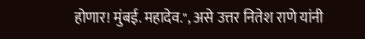होणार! मुंबई. महादेव.", असे उत्तर नितेश राणे यांनी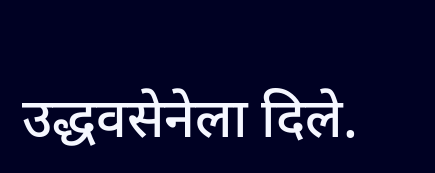उद्धवसेनेला दिले.